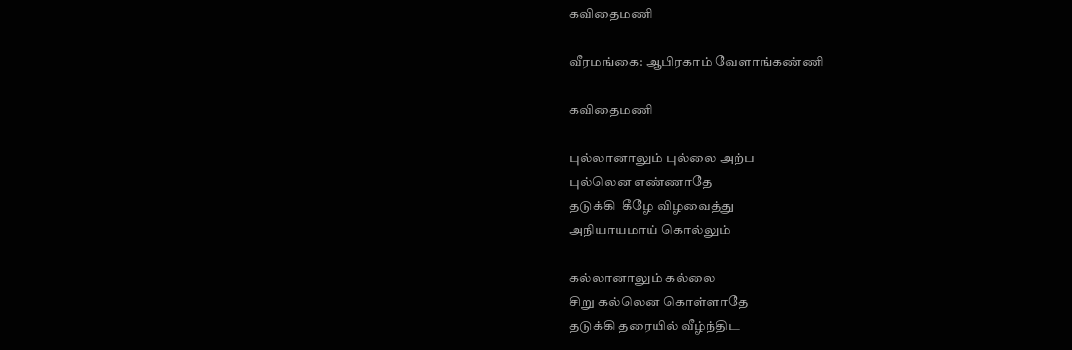கவிதைமணி

வீரமங்கை: ஆபிரகாம் வேளாங்கண்ணி

கவிதைமணி

புல்லானாலும் புல்லை அற்ப
புல்லென எண்ணாதே
தடுக்கி  கீழே விழவைத்து
அநியாயமாய் கொல்லும்

கல்லானாலும் கல்லை
சிறு கல்லென கொள்ளாதே
தடுக்கி தரையில் வீழ்ந்திட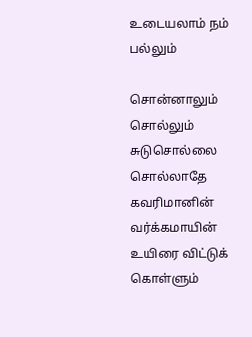உடையலாம் நம் பல்லும்

சொன்னாலும் சொல்லும்
சுடுசொல்லை சொல்லாதே
கவரிமானின் வர்க்கமாயின்
உயிரை விட்டுக் கொள்ளும்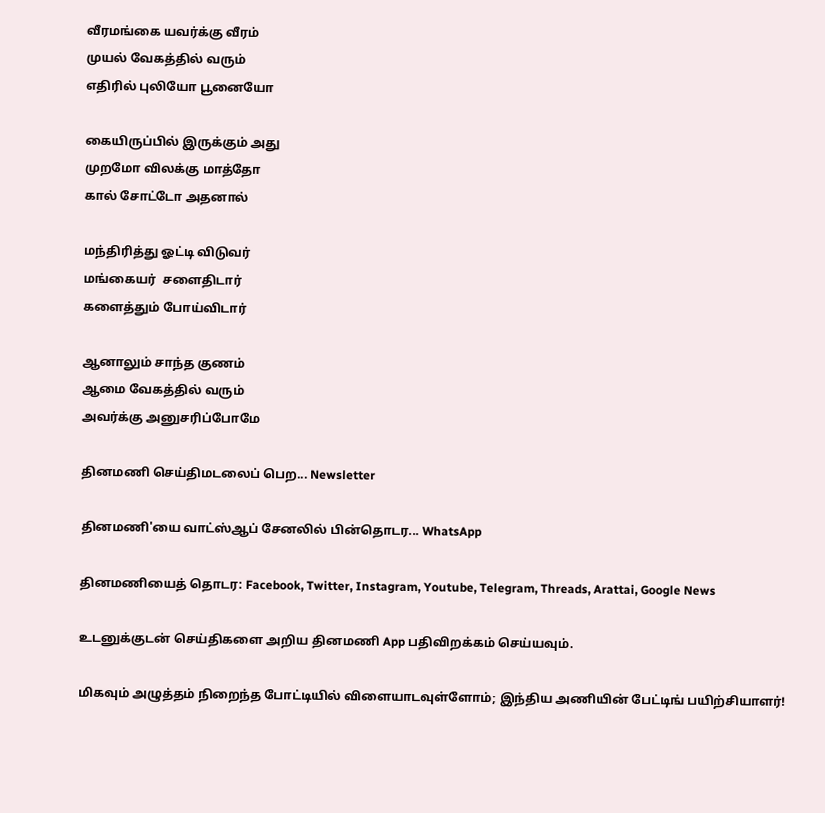வீரமங்கை யவர்க்கு வீரம்
முயல் வேகத்தில் வரும்
எதிரில் புலியோ பூனையோ

கையிருப்பில் இருக்கும் அது
முறமோ விலக்கு மாத்தோ
கால் சோட்டோ அதனால்

மந்திரித்து ஓட்டி விடுவர்
மங்கையர்  சளைதிடார்
களைத்தும் போய்விடார்

ஆனாலும் சாந்த குணம்
ஆமை வேகத்தில் வரும்
அவர்க்கு அனுசரிப்போமே

தினமணி செய்திமடலைப் பெற... Newsletter

தினமணி'யை வாட்ஸ்ஆப் சேனலில் பின்தொடர... WhatsApp

தினமணியைத் தொடர: Facebook, Twitter, Instagram, Youtube, Telegram, Threads, Arattai, Google News

உடனுக்குடன் செய்திகளை அறிய தினமணி App பதிவிறக்கம் செய்யவும்.

மிகவும் அழுத்தம் நிறைந்த போட்டியில் விளையாடவுள்ளோம்; இந்திய அணியின் பேட்டிங் பயிற்சியாளர்!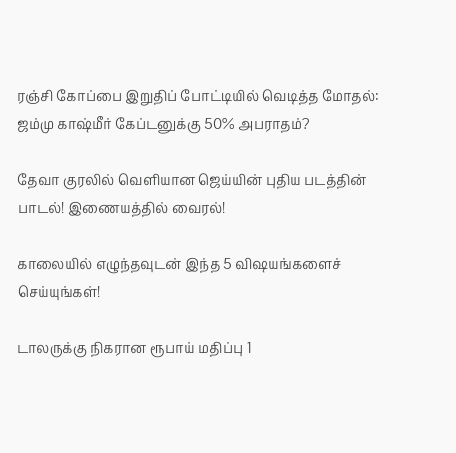ரஞ்சி கோப்பை இறுதிப் போட்டியில் வெடித்த மோதல்: ஜம்மு காஷ்மீர் கேப்டனுக்கு 50% அபராதம்?

தேவா குரலில் வெளியான ஜெய்யின் புதிய படத்தின் பாடல்! இணையத்தில் வைரல்!

காலையில் எழுந்தவுடன் இந்த 5 விஷயங்களைச் செய்யுங்கள்!

டாலருக்கு நிகரான ரூபாய் மதிப்பு 1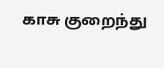காசு குறைந்து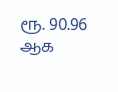ரூ. 90.96 ஆக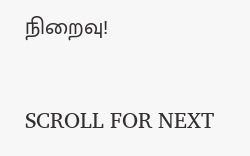நிறைவு!

SCROLL FOR NEXT